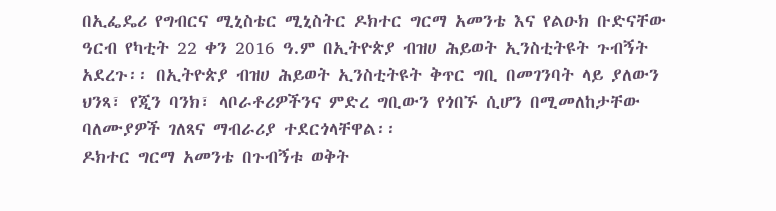በኢፌዴሪ የግብርና ሚኒስቴር ሚኒስትር ዶክተር ግርማ አመንቴ እና የልዑክ ቡድናቸው ዓርብ የካቲት 22 ቀን 2016 ዓ.ም በኢትዮጵያ ብዝሀ ሕይወት ኢንስቲትዩት ጉብኝት አደረጉ፡፡ በኢትዮጵያ ብዝሀ ሕይወት ኢንስቲትዩት ቅጥር ግቢ በመገንባት ላይ ያለውን ህንጻ፣ የጂን ባንክ፣ ላቦራቶሪዎችንና ምድረ ግቢውን የጎበኙ ሲሆን በሚመለከታቸው ባለሙያዎች ገለጻና ማብራሪያ ተደርጎላቸዋል፡፡
ዶክተር ግርማ አመንቴ በጉብኝቱ ወቅት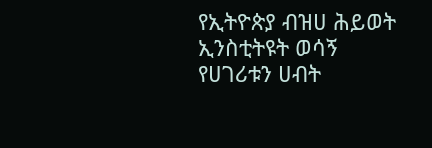የኢትዮጵያ ብዝሀ ሕይወት ኢንስቲትዩት ወሳኝ የሀገሪቱን ሀብት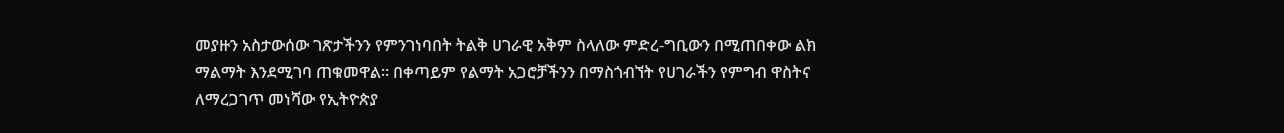መያዙን አስታውሰው ገጽታችንን የምንገነባበት ትልቅ ሀገራዊ አቅም ስላለው ምድረ-ግቢውን በሚጠበቀው ልክ ማልማት እንደሚገባ ጠቁመዋል፡፡ በቀጣይም የልማት አጋሮቻችንን በማስጎብኘት የሀገራችን የምግብ ዋስትና ለማረጋገጥ መነሻው የኢትዮጵያ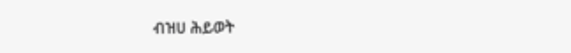ብዝሀ ሕይወት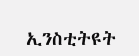ኢንስቲትዩት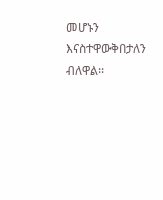መሆኑን እናስተዋውቅበታለን ብለዋል፡፡